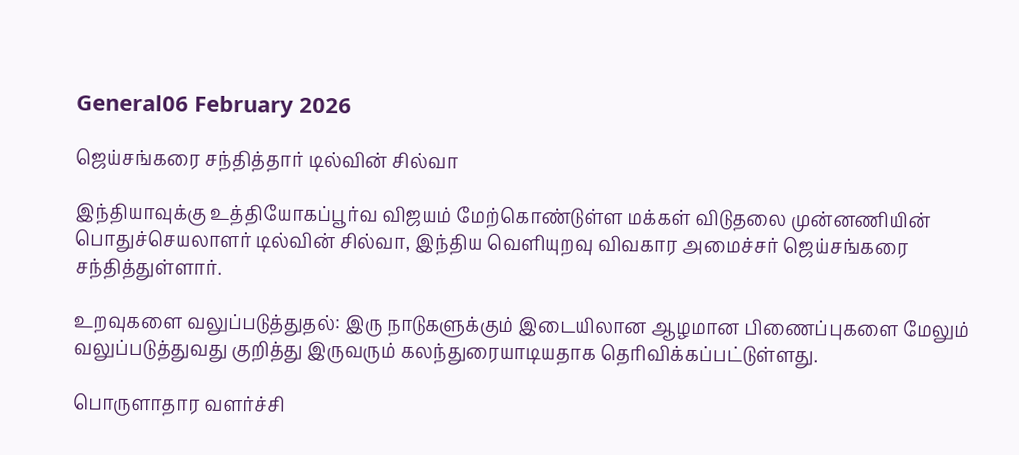General06 February 2026

ஜெய்சங்கரை சந்தித்தார் டில்வின் சில்வா

இந்தியாவுக்கு உத்தியோகப்பூர்வ விஜயம் மேற்கொண்டுள்ள மக்கள் விடுதலை முன்னணியின் பொதுச்செயலாளர் டில்வின் சில்வா, இந்திய வெளியுறவு விவகார அமைச்சர் ஜெய்சங்கரை சந்தித்துள்ளார்.

உறவுகளை வலுப்படுத்துதல்: இரு நாடுகளுக்கும் இடையிலான ஆழமான பிணைப்புகளை மேலும் வலுப்படுத்துவது குறித்து இருவரும் கலந்துரையாடியதாக தெரிவிக்கப்பட்டுள்ளது.

பொருளாதார வளர்ச்சி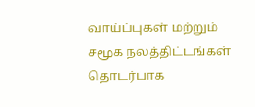வாய்ப்புகள் மற்றும் சமூக நலத்திட்டங்கள் தொடர்பாக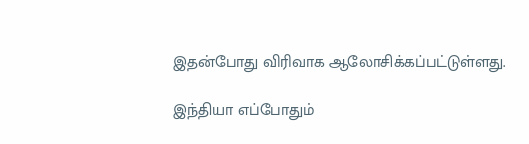இதன்போது விரிவாக ஆலோசிக்கப்பட்டுள்ளது.

இந்தியா எப்போதும்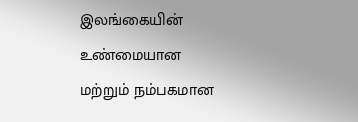இலங்கையின் உண்மையான மற்றும் நம்பகமான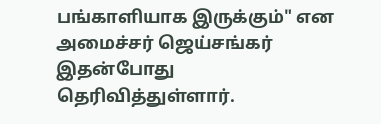பங்காளியாக இருக்கும்" என அமைச்சர் ஜெய்சங்கர் இதன்போது தெரிவித்துள்ளார்.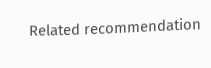Related recommendation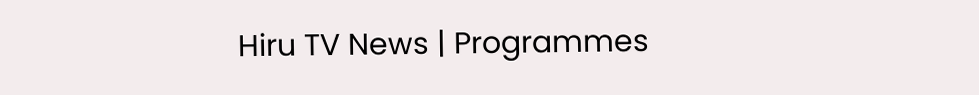Hiru TV News | Programmes